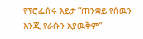የፕሮፌሰሩ እይታ “ጠንቋይ የሰዉን እንጂ የራሱን አያዉቅም”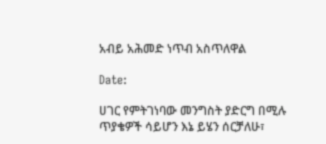አብይ አሕመድ ነጥብ አስጥለዋል

Date:

ሀገር የምትገነባው መንግስት ያድርግ በሚሉ ጥያቄዎች ሳይሆን እኔ ይሄን ሰርቻለሁ፣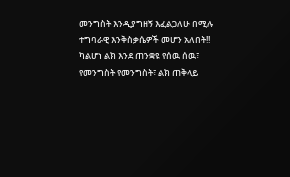መንግስት እንዲያግዘኝ እፈልጋለሁ በሚሉ ተግባራዊ እንቅስቃሴዎች መሆን አለበት!! ካልሆነ ልክ እንደ ጠንቋዩ የሰዉ ሰዉ፣ የመንግስት የመንግስት፣ ልክ ጠቅላይ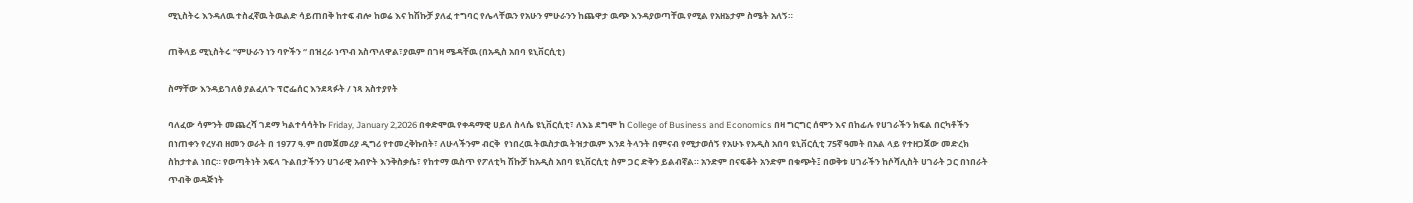ሚኒስትሩ እንዳለዉ ተስፈኛዉ ትዉልድ ሳይጠበቅ ከተፍ ብሎ ከወሬ እና ከሽኩቻ ያለፈ ተግባር የሌላቸዉን የአሁን ምሁራንን ከጨዋታ ዉጭ እንዳያወጣቸዉ የሚል የአዘኔታም ስሜት አለኝ።

ጠቅላይ ሚኒስትሩ “ምሁራን ነን ባዮችን “ በዝረራ ነጥብ አስጥለዋል፣ያዉም በገዛ ሜዳቸዉ (በአዲስ አበባ ዩኒቨርሲቲ)

ስማቸው እንዳይገለፅ ያልፈለጉ ፕሮፌሰር እንደጻፉት / ነጻ አስተያየት

ባለፈው ሳምንት መጨረሻ ገደማ ካልተሳሳትኩ Friday, January 2,2026 በቀድሞዉ የቀዳማዊ ሀይለ ስላሴ ዩኒቨርሲቲ፣ ለእኔ ደግሞ ከ College of Business and Economics በዛ ግርግር ሰሞን እና በከፊሉ የሀገራችን ክፍል በርካቶችን በነጠቀን የረሃብ ዘመን ወራት በ 1977 ዓ.ም በመጀመሪያ ዲግሪ የተመረቅኩበት፣ ለሁላችንም ብርቅ  የነበረዉ ትዉስታዉ ትዝታዉም እንደ ትላንት በምናብ የሚታወሰኝ የአሁኑ የአዲስ አበባ ዩኒቨርሲቲ 75ኛ ዓመት በአል ላይ የተዘጋጀው መድረክ ስከታተል ነበር። የወጣትነት አፍላ ጉልበታችንን ሀገራዊ አብዮት እንቅስቃሴ፣ የከተማ ዉስጥ የፖለቲካ ሽኩቻ ከአዲስ አበባ ዩኒቨርሲቲ ስም ጋር ድቅን ይልብኛል። አንድም በናፍቆት አንድም በቁጭት፤ በወቅቱ ሀገራችን ከሶሻሊስት ሀገራት ጋር በነበራት ጥብቅ ወዳጅነት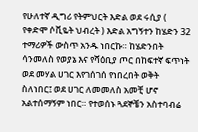የሁለተኛ ዲግሪ የትምህርት እድል ወደ ሩሲያ ( የቀድሞ ሶቪዬት ህብረት ) እድል አግኝተን ከሄድን 32 ተማሪዎች ውስጥ አንዱ ነበርኩ። ከሄድንበት ሳንመለስ የወያኔ እና የሻዕቢያ ጦር በከፍተኛ ፍጥነት ወደ መሃል ሀገር እየገሰገሰ የነበረበት ወቅት ስለነበር፤ ወደ ሀገር ለመመለስ አመቺ ሆኖ አልተሰማኝም ነበር። የተወሰኑ ጓደኞቼን አስተባብሬ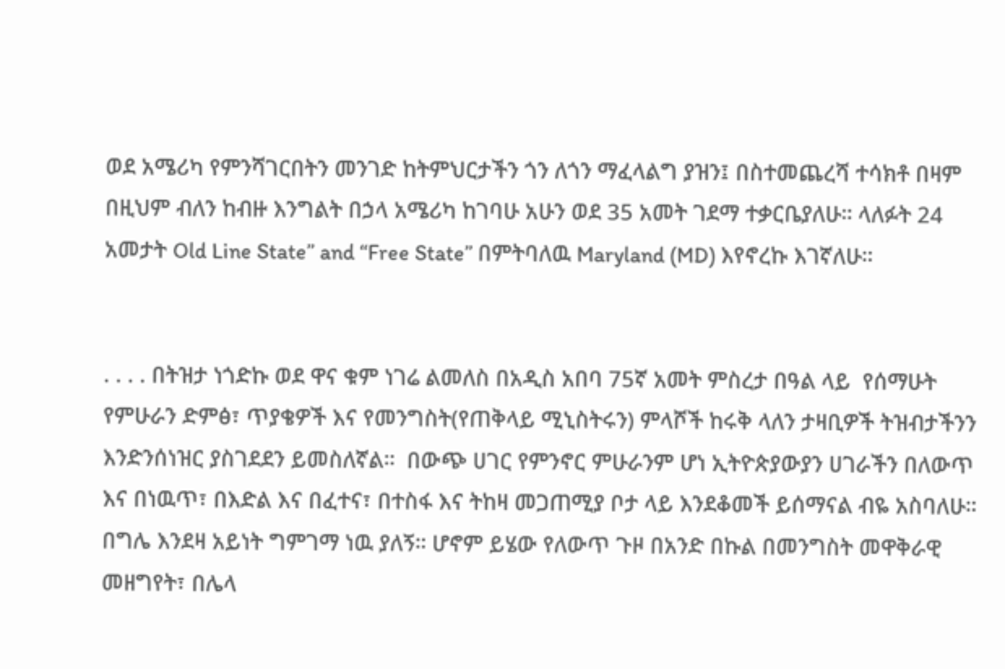ወደ አሜሪካ የምንሻገርበትን መንገድ ከትምህርታችን ጎን ለጎን ማፈላልግ ያዝን፤ በስተመጨረሻ ተሳክቶ በዛም በዚህም ብለን ከብዙ እንግልት በኃላ አሜሪካ ከገባሁ አሁን ወደ 35 አመት ገደማ ተቃርቤያለሁ። ላለፉት 24 አመታት Old Line State” and “Free State” በምትባለዉ Maryland (MD) እየኖረኩ እገኛለሁ።


. . . . በትዝታ ነጎድኩ ወደ ዋና ቁም ነገሬ ልመለስ በአዲስ አበባ 75ኛ አመት ምስረታ በዓል ላይ  የሰማሁት የምሁራን ድምፅ፣ ጥያቄዎች እና የመንግስት(የጠቅላይ ሚኒስትሩን) ምላሾች ከሩቅ ላለን ታዛቢዎች ትዝብታችንን እንድንሰነዝር ያስገደደን ይመስለኛል።  በውጭ ሀገር የምንኖር ምሁራንም ሆነ ኢትዮጵያውያን ሀገራችን በለውጥ እና በነዉጥ፣ በእድል እና በፈተና፣ በተስፋ እና ትከዛ መጋጠሚያ ቦታ ላይ እንደቆመች ይሰማናል ብዬ አስባለሁ። በግሌ እንደዛ አይነት ግምገማ ነዉ ያለኝ። ሆኖም ይሄው የለውጥ ጉዞ በአንድ በኩል በመንግስት መዋቅራዊ መዘግየት፣ በሌላ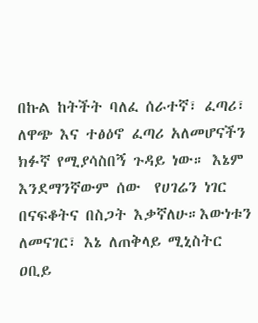በኩል ከትችት ባለፈ ሰራተኛ፣ ፈጣሪ፣ ለዋጭ እና ተፅዕኖ ፈጣሪ አለመሆናችን ክፉኛ የሚያሳስበኝ ጉዳይ ነው። እኔም እንደማንኛውም ሰው  የሀገሬን ነገር በናፍቆትና በስጋት እቃኛለሁ።እውነቱን ለመናገር፣ እኔ ለጠቅላይ ሚኒስትር ዐቢይ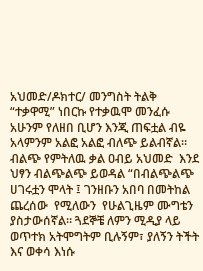አህመድ/ዶክተር/ መንግስት ትልቅ “ተቃዋሚ” ነበርኩ የተቃዉሞ መንፈሱ አሁንም የለዘበ ቢሆን እንጂ ጠፍቷል ብዬ አላምንም አልፎ አልፎ ብለጭ ይልብኛል። ብልጭ የምትለዉ ቃል ዐብይ አህመድ  እንደ ህፃን ብልጭልጭ ይወዳል “በብልጭልጭ ሀገሩቷን ሞላት ፤ ገንዘቡን አበባ በመትከል ጨረሰው  የሚለውን  የሁልጊዜም ሙግቴን ያስታውሰኛል። ጓደኞቼ ለምን ሚዲያ ላይ ወጥተክ አትሞግትም ቢሉኝም፣ ያለኝን ትችት እና ወቀሳ እነሱ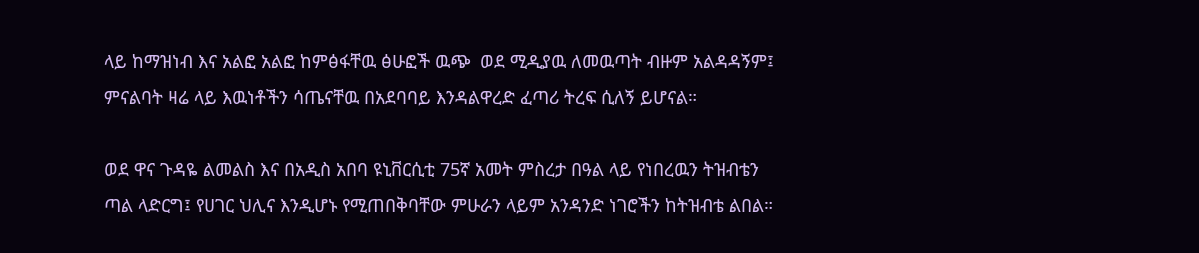ላይ ከማዝነብ እና አልፎ አልፎ ከምፅፋቸዉ ፅሁፎች ዉጭ  ወደ ሚዲያዉ ለመዉጣት ብዙም አልዳዳኝም፤ ምናልባት ዛሬ ላይ እዉነቶችን ሳጤናቸዉ በአደባባይ እንዳልዋረድ ፈጣሪ ትረፍ ሲለኝ ይሆናል።

ወደ ዋና ጉዳዬ ልመልስ እና በአዲስ አበባ ዩኒቨርሲቲ 75ኛ አመት ምስረታ በዓል ላይ የነበረዉን ትዝብቴን ጣል ላድርግ፤ የሀገር ህሊና እንዲሆኑ የሚጠበቅባቸው ምሁራን ላይም አንዳንድ ነገሮችን ከትዝብቴ ልበል።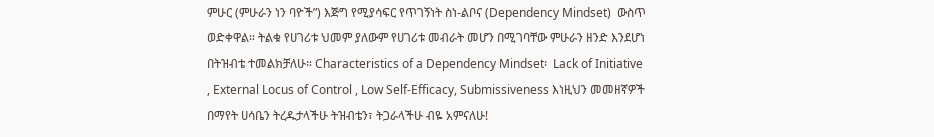ምሁር (ምሁራን ነን ባዮች”) እጅግ የሚያሳፍር የጥገኝነት ስነ-ልቦና (Dependency Mindset)  ውስጥ ወድቀዋል። ትልቁ የሀገሪቱ ህመም ያለውም የሀገሪቱ መብራት መሆን በሚገባቸው ምሁራን ዘንድ እንደሆነ በትዝብቴ ተመልክቻለሁ። Characteristics of a Dependency Mindset፡  Lack of Initiative , External Locus of Control , Low Self-Efficacy, Submissiveness እነዚህን መመዘኛዎች በማየት ሀሳቤን ትረዱታላችሁ ትዝብቴን፣ ትጋራላችሁ ብዬ አምናለሁ!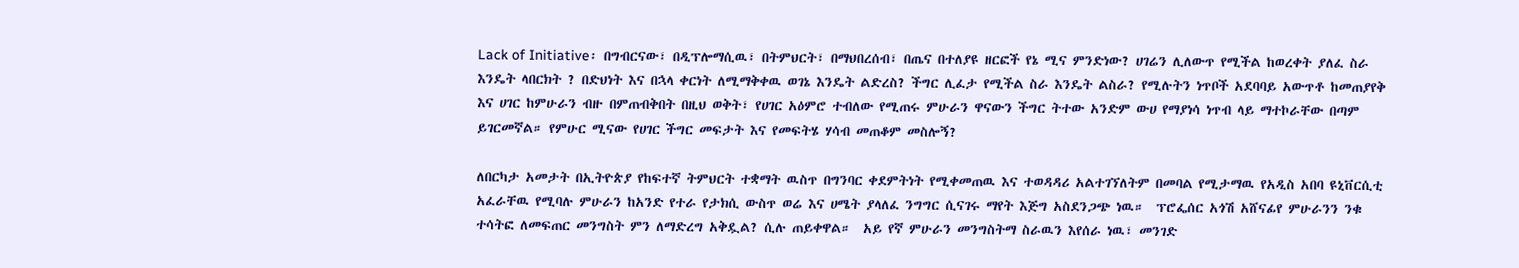Lack of Initiative፡ በግብርናው፣ በዲፕሎማሲዉ፣ በትምህርት፣ በማህበረሰብ፣ በጤና በተለያዩ ዘርፎች የኔ ሚና ምንድነው? ሀገሬን ሊለውጥ የሚችል ከወረቀት ያለፈ ስራ እንዴት ላበርክት ? በድህነት እና በኋላ ቀርነት ለሚማቅቀዉ ወገኔ እንዴት ልድረስ? ችግር ሊፈታ የሚችል ስራ እንዴት ልስራ? የሚሉትን ነጥቦች አደባባይ አውጥቶ ከመጠያየቅ እና ሀገር ከምሁራን ብዙ በምጠብቅበት በዚህ ወቅት፣ የሀገር አዕምሮ ተብለው የሚጠሩ ምሁራን ዋናውን ችግር ትተው አንድም ውሀ የማያነሳ ነጥብ ላይ ማተኮራቸው በጣም ይገርመኛል። የምሁር ሚናው የሀገር ችግር መፍታት እና የመፍትሄ ሃሳብ መጠቆም መስሎኝ?

ለበርካታ አመታት በኢትዮጵያ የከፍተኛ ትምህርት ተቋማት ዉስጥ በግንባር ቀደምትነት የሚቀመጠዉ እና ተወዳዳሪ አልተገኘለትም በመባል የሚታማዉ የአዲስ አበባ ዩኒቨርሲቲ አፈራቸዉ የሚባሉ ምሁራን ከአንድ የተራ የታክሲ ውስጥ ወሬ እና ሀሜት ያላለፈ ንግግር ሲናገሩ ማየት እጅግ አስደንጋጭ ነዉ።  ፕሮፌሰር አጎሽ አሸናፊየ ምሁራንን ንቁ ተሳትፎ ለመፍጠር መንግስት ምን ለማድረግ አቅዷል? ሲሉ ጠይቀዋል።  አይ የኛ ምሁራን መንግስትማ ስራዉን እየሰራ ነዉ፣ መንገድ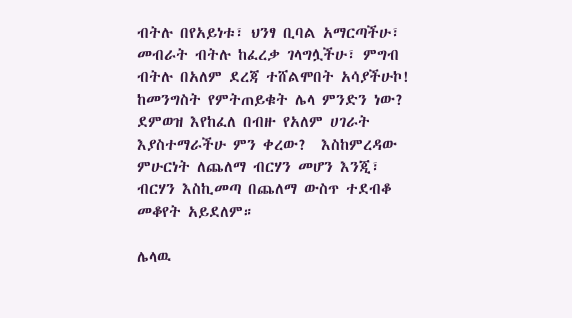ብትሉ በየአይነቱ፣ ህንፃ ቢባል አማርጣችሁ፣ መብራት ብትሉ ከፈረቃ ገላግሏችሁ፣ ምግብ ብትሉ በአለም ደረጃ ተሸልሞበት አሳያችሁኮ! ከመንግስት የምትጠይቁት ሌላ ምንድን ነው? ደምወዝ እየከፈለ በብዙ የአለም ሀገራት እያስተማራችሁ ምን ቀረው?  እስከምረዳው ምሁርነት ለጨለማ ብርሃን መሆን እንጂ፣ ብርሃን እስኪመጣ በጨለማ ውስጥ ተደብቆ መቆየት አይደለም።

ሌላዉ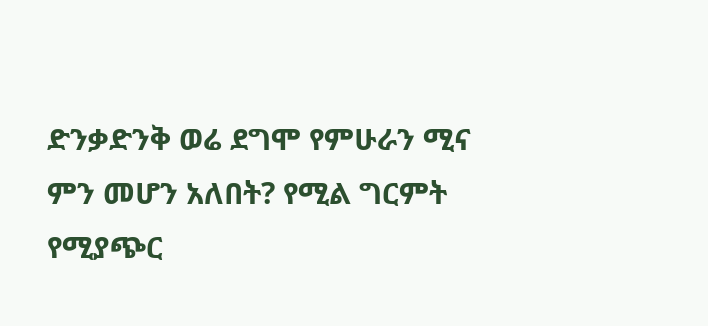ድንቃድንቅ ወሬ ደግሞ የምሁራን ሚና ምን መሆን አለበት? የሚል ግርምት የሚያጭር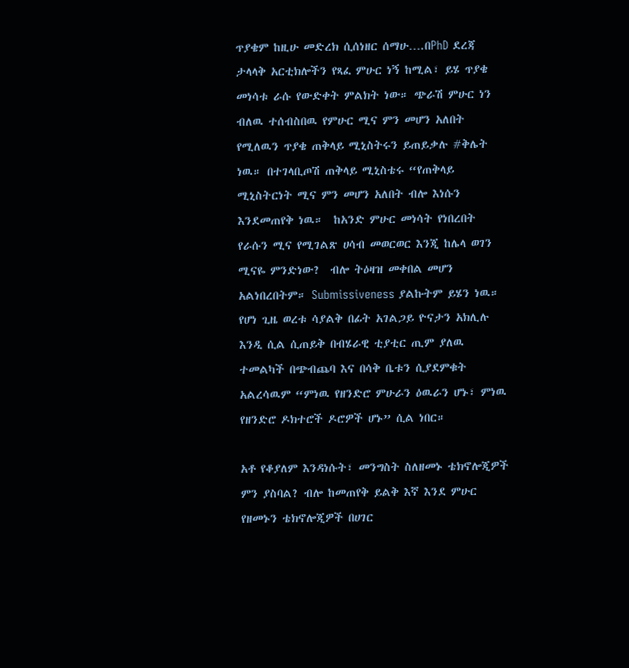ጥያቄም ከዚሁ መድረክ ሲሰነዘር ሰማሁ….በPhD ደረጃ ታላላቅ አርቲክሎችን የጻፈ ምሁር ነኝ ከሚል፣ ይሄ ጥያቄ መነሳቱ ራሱ የውድቀት ምልክት ነው። ጭራሽ ምሁር ነን ብለዉ ተሰብስበዉ የምሁር ሚና ምን መሆን አለበት የሚለዉን ጥያቄ ጠቅላይ ሚኒስትሩን ይጠይቃሉ #ቅሌት ነዉ። በተገላቢጦሽ ጠቅላይ ሚኒስቴሩ “የጠቅላይ ሚኒስትርነት ሚና ምን መሆን አለበት ብሎ እነሱን እንደመጠየቅ ነዉ።  ከአንድ ምሁር መነሳት የነበረበት የራሱን ሚና የሚገልጽ ሀሳብ መወርወር እንጂ ከሌላ ወገን ሚናዬ ምንድነው?  ብሎ ትዕዛዝ መቀበል መሆን አልነበረበትም። Submissiveness ያልኩትም ይሄን ነዉ። የሆነ ጊዜ ወረቱ ሳያልቅ በፊት አገልጋይ ዮናታን አክሊሉ እንዲ ሲል ሲጠይቅ በብሄራዊ ቲያቲር ጢም ያለዉ ተመልካች በጭብጨባ እና በሳቅ ቤቱን ሲያደምቁት አልረሳዉም “ምነዉ የዘንድሮ ምሁራን ዕዉራን ሆኑ፣ ምነዉ የዘንድሮ ዶክተሮች ዶሮዎች ሆኑ” ሲል ነበር።

አቶ የቆያለም እንዳነሱት፣ መንግስት ስለዘመኑ ቴክኖሎጂዎች ምን ያስባል? ብሎ ከመጠየቅ ይልቅ እኛ እንደ ምሁር የዘመኑን ቴክኖሎጂዎች በሀገር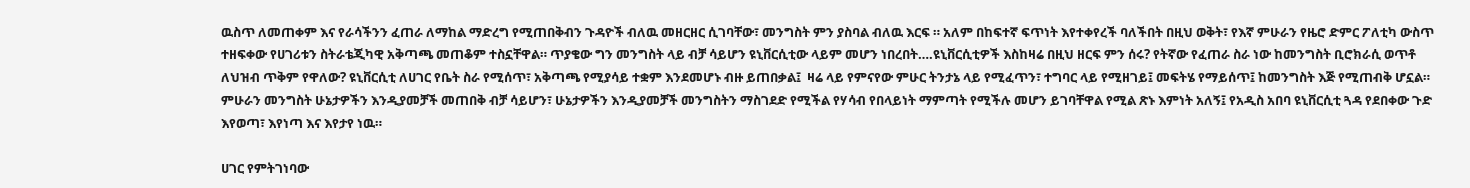ዉስጥ ለመጠቀም እና የራሳችንን ፈጠራ ለማከል ማድረግ የሚጠበቅብን ጉዳዮች ብለዉ መዘርዘር ሲገባቸው፣ መንግስት ምን ያስባል ብለዉ እርፍ ። አለም በከፍተኛ ፍጥነት እየተቀየረች ባለችበት በዚህ ወቅት፣ የእኛ ምሁራን የዜሮ ድምር ፖለቲካ ውስጥ ተዘፍቀው የሀገሪቱን ስትራቴጂካዊ አቅጣጫ መጠቆም ተስኗቸዋል። ጥያቄው ግን መንግስት ላይ ብቻ ሳይሆን ዩኒቨርሲቲው ላይም መሆን ነበረበት….ዩኒቨርሲቲዎች እስከዛሬ በዚህ ዘርፍ ምን ሰሩ? የትኛው የፈጠራ ስራ ነው ከመንግስት ቢሮክራሲ ወጥቶ ለህዝብ ጥቅም የዋለው? ዩኒቨርሲቲ ለሀገር የቤት ስራ የሚሰጥ፣ አቅጣጫ የሚያሳይ ተቋም እንደመሆኑ ብዙ ይጠበቃል፤  ዛሬ ላይ የምናየው ምሁር ትንታኔ ላይ የሚፈጥን፣ ተግባር ላይ የሚዘገይ፤ መፍትሄ የማይሰጥ፤ ከመንግስት እጅ የሚጠብቅ ሆኗል። ምሁራን መንግስት ሁኔታዎችን እንዲያመቻች መጠበቅ ብቻ ሳይሆን፣ ሁኔታዎችን እንዲያመቻች መንግስትን ማስገደድ የሚችል የሃሳብ የበላይነት ማምጣት የሚችሉ መሆን ይገባቸዋል የሚል ጽኑ እምነት አለኝ፤ የአዲስ አበባ ዩኒቨርሲቲ ጓዳ የደበቀው ጉድ እየወጣ፣ እየነጣ እና እየታየ ነዉ።

ሀገር የምትገነባው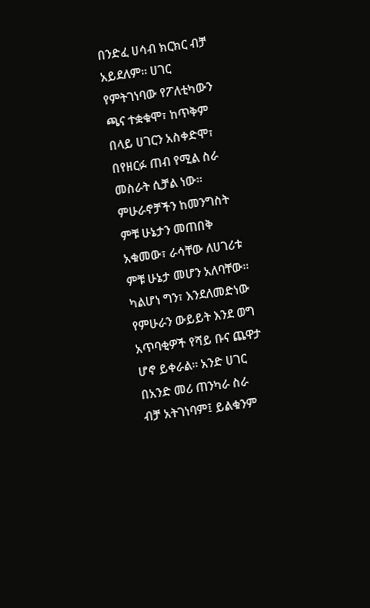በንድፈ ሀሳብ ክርክር ብቻ አይደለም። ሀገር የምትገነባው የፖለቲካውን ጫና ተቋቁሞ፣ ከጥቅም በላይ ሀገርን አስቀድሞ፣ በየዘርፉ ጠብ የሚል ስራ መስራት ሲቻል ነው። ምሁራኖቻችን ከመንግስት ምቹ ሁኔታን መጠበቅ አቁመው፣ ራሳቸው ለሀገሪቱ ምቹ ሁኔታ መሆን አለባቸው። ካልሆነ ግን፣ እንደለመድነው የምሁራን ውይይት እንደ ወግ አጥባቂዎች የሻይ ቡና ጨዋታ ሆኖ ይቀራል። አንድ ሀገር በአንድ መሪ ጠንካራ ስራ ብቻ አትገነባም፤ ይልቁንም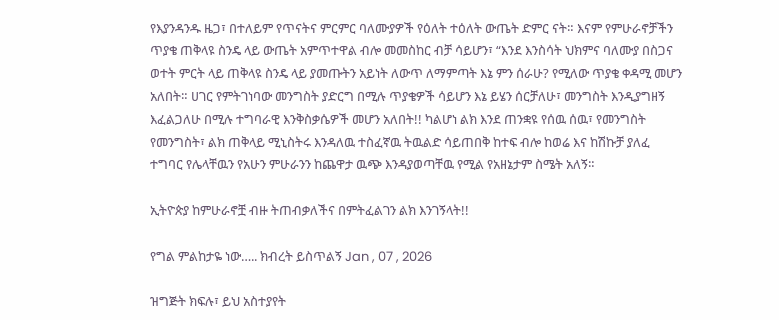የእያንዳንዱ ዜጋ፣ በተለይም የጥናትና ምርምር ባለሙያዎች የዕለት ተዕለት ውጤት ድምር ናት። እናም የምሁራኖቻችን ጥያቄ ጠቅላዩ ስንዴ ላይ ውጤት አምጥተዋል ብሎ መመስከር ብቻ ሳይሆን፣ “እንደ እንስሳት ህክምና ባለሙያ በስጋና ወተት ምርት ላይ ጠቅላዩ ስንዴ ላይ ያመጡትን አይነት ለውጥ ለማምጣት እኔ ምን ሰራሁ? የሚለው ጥያቄ ቀዳሚ መሆን አለበት። ሀገር የምትገነባው መንግስት ያድርግ በሚሉ ጥያቄዎች ሳይሆን እኔ ይሄን ሰርቻለሁ፣ መንግስት እንዲያግዘኝ እፈልጋለሁ በሚሉ ተግባራዊ እንቅስቃሴዎች መሆን አለበት!! ካልሆነ ልክ እንደ ጠንቋዩ የሰዉ ሰዉ፣ የመንግስት የመንግስት፣ ልክ ጠቅላይ ሚኒስትሩ እንዳለዉ ተስፈኛዉ ትዉልድ ሳይጠበቅ ከተፍ ብሎ ከወሬ እና ከሽኩቻ ያለፈ ተግባር የሌላቸዉን የአሁን ምሁራንን ከጨዋታ ዉጭ እንዳያወጣቸዉ የሚል የአዘኔታም ስሜት አለኝ።

ኢትዮጵያ ከምሁራኖቿ ብዙ ትጠብቃለችና በምትፈልገን ልክ እንገኝላት!!

የግል ምልከታዬ ነው….. ክብረት ይስጥልኝ Jan , 07 , 2026

ዝግጅት ክፍሉ፣ ይህ አስተያየት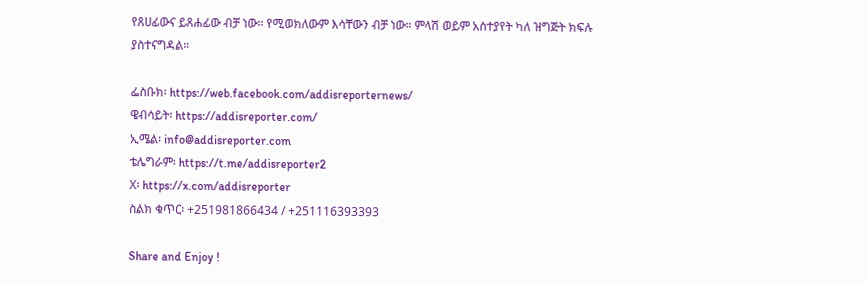የጸሀፊውና ይጸሐፊው ብቻ ነው። የሚወክለውም እሳቸውን ብቻ ነው። ምላሽ ወይም አስተያየት ካለ ዝግጅት ክፍሉ ያስተናግዳል።

ፌስቡክ፡ https://web.facebook.com/addisreporternews/
ዌብሳይት፡ https://addisreporter.com/
ኢሜል፡ info@addisreporter.com
ቴሌግራም፡ https://t.me/addisreporter2
X፡ https://x.com/addisreporter
ስልክ ቁጥር፡ +251981866434 / +251116393393

Share and Enjoy !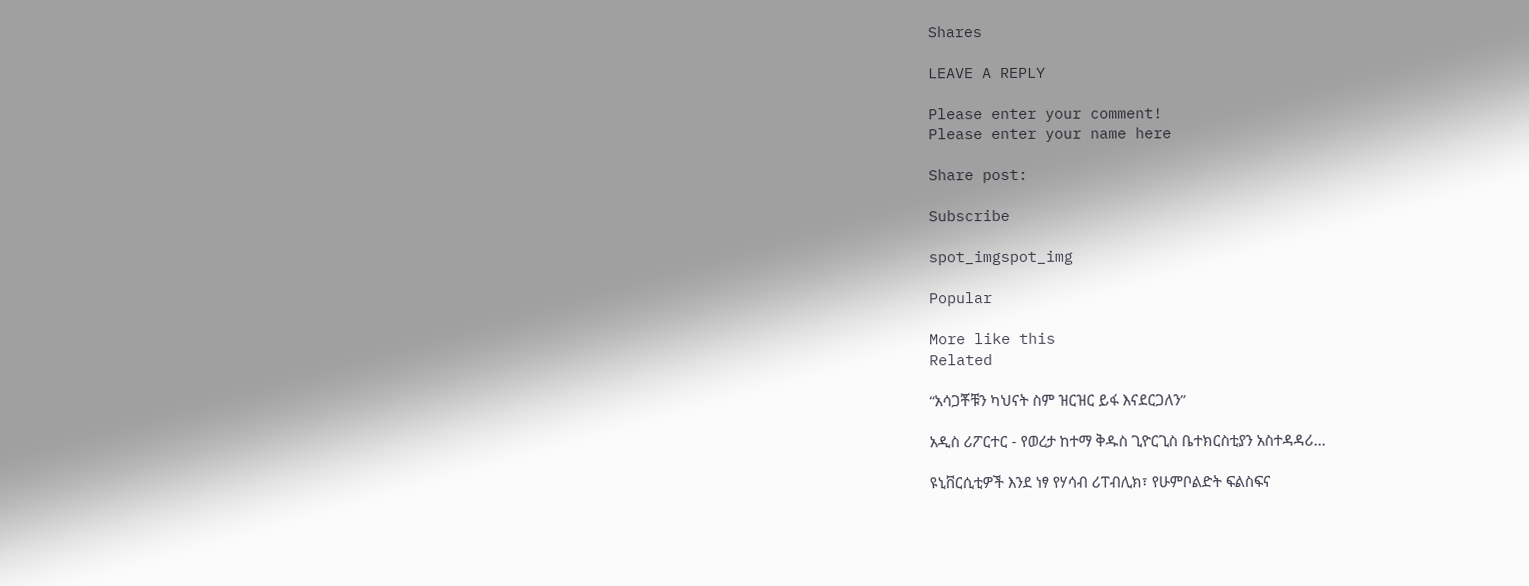Shares

LEAVE A REPLY

Please enter your comment!
Please enter your name here

Share post:

Subscribe

spot_imgspot_img

Popular

More like this
Related

“አሳጋቾቹን ካህናት ስም ዝርዝር ይፋ እናደርጋለን”

አዲስ ሪፖርተር - የወረታ ከተማ ቅዱስ ጊዮርጊስ ቤተክርስቲያን አስተዳዳሪ...

ዩኒቨርሲቲዎች እንደ ነፃ የሃሳብ ሪፐብሊክ፣ የሁምቦልድት ፍልስፍና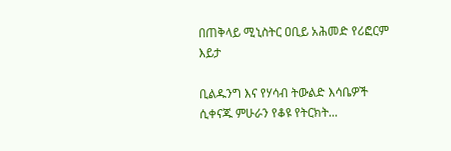በጠቅላይ ሚኒስትር ዐቢይ አሕመድ የሪፎርም እይታ

ቢልዱንግ እና የሃሳብ ትውልድ እሳቤዎች ሲቀናጁ ምሁራን የቆዩ የትርክት...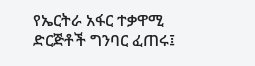የኤርትራ አፋር ተቃዋሚ ድርጅቶች ግንባር ፈጠሩ፤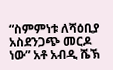“ስምምነቱ ለሻዕቢያ አስደንጋጭ መርዶ ነው” አቶ አብዲ ሼኽ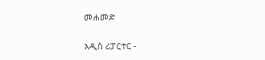መሐመድ

አዲስ ሪፓርተር -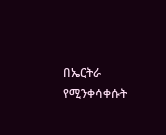በኤርትራ የሚንቀሳቀሱት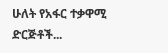ሁለት የአፋር ተቃዋሚ ድርጅቶች...